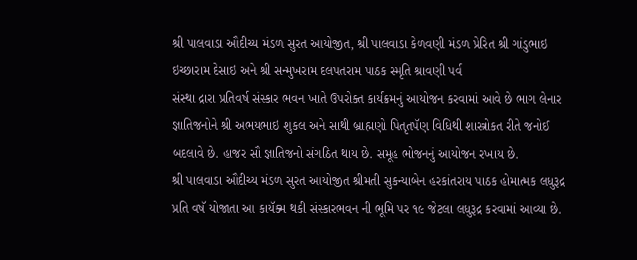શ્રી પાલવાડા ઔદીચ્ય મંડળ સુરત આયોજીત, શ્રી પાલવાડા કેળવણી મંડળ પ્રેરિત શ્રી ગાંડુભાઇ ઇચ્છારામ દેસાઇ અને શ્રી સન્મુખરામ દલપતરામ પાઠક સ્મૃતિ શ્રાવણી પર્વ
સંસ્થા દ્રારા પ્રતિવર્ષ સંસ્કાર ભવન ખાતે ઉપરોક્ત કાર્યક્રમનું આયોજન કરવામાં આવે છે ભાગ લેનાર જ્ઞાતિજનોને શ્રી અભયભાઇ શુકલ અને સાથી બ્રાહ્મણો પિતૃતપૅણ વિધિથી શાસ્ત્રોકત રીતે જનોઈ બદલાવે છે. હાજર સૌ જ્ઞાતિજનો સંગઠિત થાય છે. સમૂહ ભોજનનું આયોજન રખાય છે.
શ્રી પાલવાડા ઔદીચ્ય મંડળ સુરત આયોજીત શ્રીમતી સુકન્યાબેન હરકાંતરાય પાઠક હોમાત્મક લધુરૂદ્ર
પ્રતિ વષૅ યોજાતા આ કાયૅક્મ થકી સંસ્કારભવન ની ભૂમિ પર ૧૯ જેટલા લધુરૂદ્ર કરવામાં આવ્યા છે.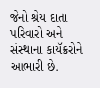જેનો શ્રેય દાતા પરિવારો અને સંસ્થાના કાયૅક્રરોને આભારી છે.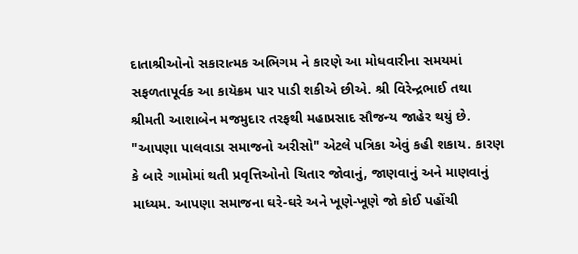દાતાશ્રીઓનો સકારાત્મક અભિગમ ને કારણે આ મોધવારીના સમયમાં સફળતાપૂર્વક આ કાયૅક્રમ પાર પાડી શકીએ છીએ. શ્રી વિરેન્દ્રભાઈ તથા શ્રીમતી આશાબેન મજમુદાર તરફથી મહાપ્રસાદ સૌજન્ય જાહેર થયું છે.
"આપણા પાલવાડા સમાજનો અરીસો" એટલે પત્રિકા એવું કહી શકાય. કારણ કે બારે ગામોમાં થતી પ્રવૃત્તિઓનો ચિતાર જોવાનું, જાણવાનું અને માણવાનું માધ્યમ. આપણા સમાજના ઘરે-ઘરે અને ખૂણે-ખૂણે જો કોઈ પહોંચી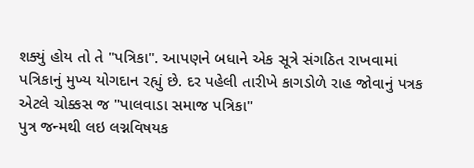શક્યું હોય તો તે "પત્રિકા". આપણને બધાને એક સૂત્રે સંગઠિત રાખવામાં પત્રિકાનું મુખ્ય યોગદાન રહ્યું છે. દર પહેલી તારીખે કાગડોળે રાહ જોવાનું પત્રક એટલે ચોક્કસ જ "પાલવાડા સમાજ પત્રિકા"
પુત્ર જન્મથી લઇ લગ્નવિષયક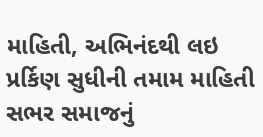માહિતી, અભિનંદથી લઇ પ્રર્કિણ સુધીની તમામ માહિતી સભર સમાજનું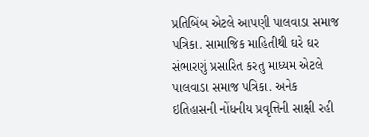પ્રતિબિંબ એટલે આપણી પાલવાડા સમાજ પત્રિકા. સામાજિક માહિતીથી ઘરે ઘર સંભારણું પ્રસારિત કરતુ માધ્યમ એટલે પાલવાડા સમાજ પત્રિકા. અનેક ઇતિહાસની નોંધનીય પ્રવૃત્તિની સાક્ષી રહી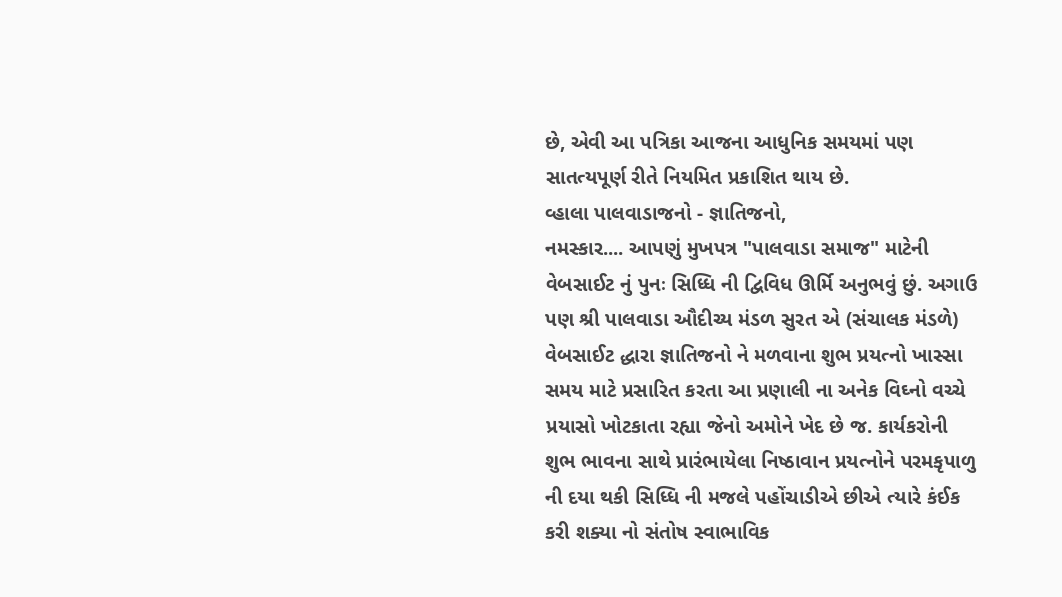છે, એવી આ પત્રિકા આજના આધુનિક સમયમાં પણ સાતત્યપૂર્ણ રીતે નિયમિત પ્રકાશિત થાય છે.
વ્હાલા પાલવાડાજનો - જ્ઞાતિજનો,
નમસ્કાર.... આપણું મુખપત્ર "પાલવાડા સમાજ" માટેની વેબસાઈટ નું પુનઃ સિધ્ધિ ની દ્વિવિધ ઊર્મિ અનુભવું છું. અગાઉ પણ શ્રી પાલવાડા ઔદીચ્ય મંડળ સુરત એ (સંચાલક મંડળે) વેબસાઈટ દ્ધારા જ્ઞાતિજનો ને મળવાના શુભ પ્રયત્નો ખાસ્સા સમય માટે પ્રસારિત કરતા આ પ્રણાલી ના અનેક વિઘ્નો વચ્ચે પ્રયાસો ખોટકાતા રહ્યા જેનો અમોને ખેદ છે જ. કાર્યકરોની શુભ ભાવના સાથે પ્રારંભાયેલા નિષ્ઠાવાન પ્રયત્નોને પરમકૃપાળુ ની દયા થકી સિધ્ધિ ની મજલે પહોંચાડીએ છીએ ત્યારે કંઈક કરી શક્યા નો સંતોષ સ્વાભાવિક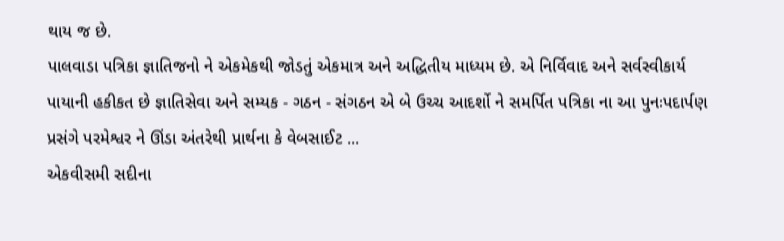થાય જ છે.
પાલવાડા પત્રિકા જ્ઞાતિજનો ને એકમેકથી જોડતું એકમાત્ર અને અદ્ધિતીય માધ્યમ છે. એ નિર્વિવાદ અને સર્વસ્વીકાર્ય પાયાની હકીકત છે જ્ઞાતિસેવા અને સમ્યક - ગઠન - સંગઠન એ બે ઉચ્ચ આદર્શો ને સમર્પિત પત્રિકા ના આ પુનઃપદાર્પણ પ્રસંગે પરમેશ્વર ને ઊંડા અંતરેથી પ્રાર્થના કે વેબસાઈટ ...
એકવીસમી સદીના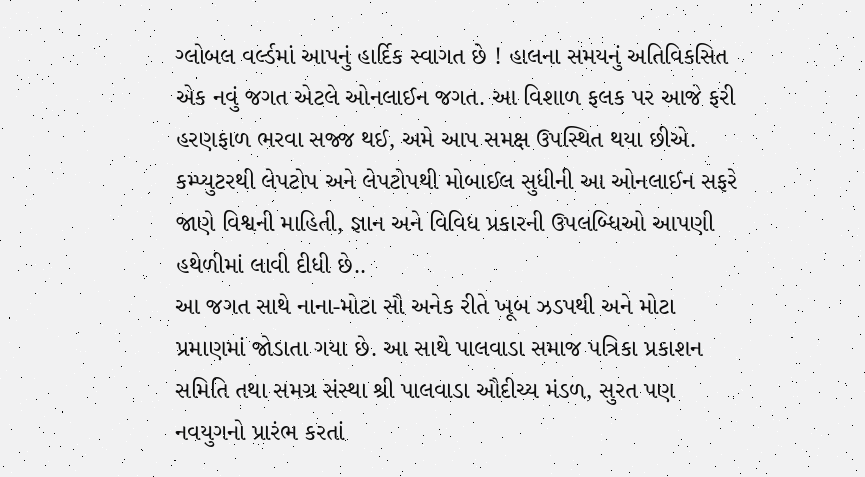ગ્લોબલ વર્લ્ડમાં આપનું હાર્દિક સ્વાગત છે ! હાલના સમયનું અતિવિકસિત એક નવું જગત એટલે ઓનલાઈન જગત. આ વિશાળ ફલક પર આજે ફરી હરણફાળ ભરવા સજ્જ થઈ, અમે આપ સમક્ષ ઉપસ્થિત થયા છીએ. કમ્પ્યુટરથી લેપટોપ અને લેપટોપથી મોબાઈલ સુધીની આ ઓનલાઈન સફરે જાણે વિશ્વની માહિતી, જ્ઞાન અને વિવિધ પ્રકારની ઉપલબ્ધિઓ આપણી હથેળીમાં લાવી દીધી છે..
આ જગત સાથે નાના-મોટા સૌ અનેક રીતે ખૂબ ઝડપથી અને મોટા પ્રમાણમાં જોડાતા ગયા છે. આ સાથે પાલવાડા સમાજ પત્રિકા પ્રકાશન સમિતિ તથા સમગ્ર સંસ્થા શ્રી પાલવાડા ઔદીચ્ય મંડળ, સુરત પણ નવયુગનો પ્રારંભ કરતાં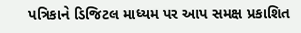પત્રિકાને ડિજિટલ માધ્યમ પર આપ સમક્ષ પ્રકાશિત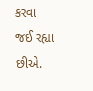કરવા જઈ રહ્યા છીએ.